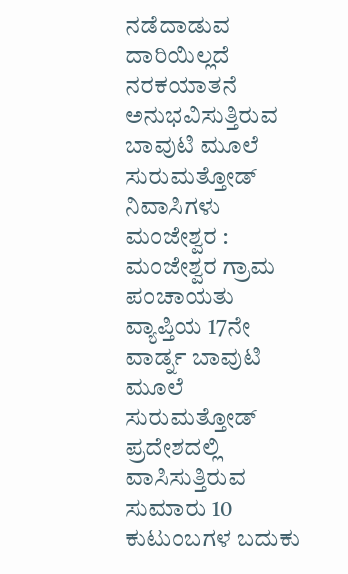ನಡೆದಾಡುವ ದಾರಿಯಿಲ್ಲದೆ ನರಕಯಾತನೆ ಅನುಭವಿಸುತ್ತಿರುವ ಬಾವುಟಿ ಮೂಲೆ ಸುರುಮತ್ತೋಡ್ ನಿವಾಸಿಗಳು
ಮಂಜೇಶ್ವರ : ಮಂಜೇಶ್ವರ ಗ್ರಾಮ ಪಂಚಾಯತು ವ್ಯಾಪ್ತಿಯ 17ನೇ ವಾರ್ಡ್ನ ಬಾವುಟಿ ಮೂಲೆ ಸುರುಮತ್ತೋಡ್ ಪ್ರದೇಶದಲ್ಲಿ ವಾಸಿಸುತ್ತಿರುವ ಸುಮಾರು 10 ಕುಟುಂಬಗಳ ಬದುಕು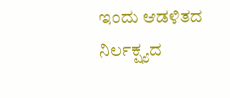ಇಂದು ಆಡಳಿತದ ನಿರ್ಲಕ್ಷ್ಯದ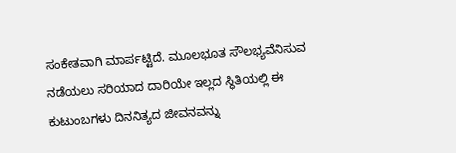ಸಂಕೇತವಾಗಿ ಮಾರ್ಪಟ್ಟಿದೆ. ಮೂಲಭೂತ ಸೌಲಭ್ಯವೆನಿಸುವ ನಡೆಯಲು ಸರಿಯಾದ ದಾರಿಯೇ ಇಲ್ಲದ ಸ್ಥಿತಿಯಲ್ಲಿ ಈ ಕುಟುಂಬಗಳು ದಿನನಿತ್ಯದ ಜೀವನವನ್ನು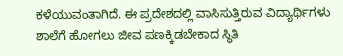ಕಳೆಯುವಂತಾಗಿದೆ. ಈ ಪ್ರದೇಶದಲ್ಲಿ ವಾಸಿಸುತ್ತಿರುವ ವಿದ್ಯಾರ್ಥಿಗಳು ಶಾಲೆಗೆ ಹೋಗಲು ಜೀವ ಪಣಕ್ಕಿಡಬೇಕಾದ ಸ್ಥಿತಿ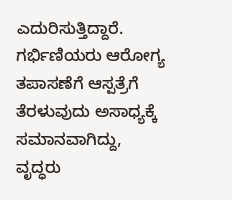ಎದುರಿಸುತ್ತಿದ್ದಾರೆ. ಗರ್ಭಿಣಿಯರು ಆರೋಗ್ಯ ತಪಾಸಣೆಗೆ ಆಸ್ಪತ್ರೆಗೆ ತೆರಳುವುದು ಅಸಾಧ್ಯಕ್ಕೆ ಸಮಾನವಾಗಿದ್ದು, ವೃದ್ಧರು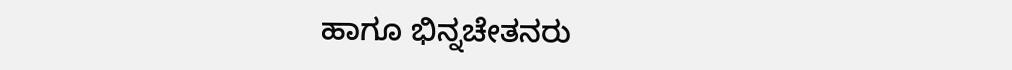ಹಾಗೂ ಭಿನ್ನಚೇತನರು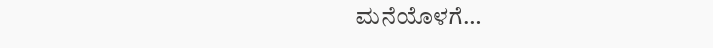ಮನೆಯೊಳಗೆ…